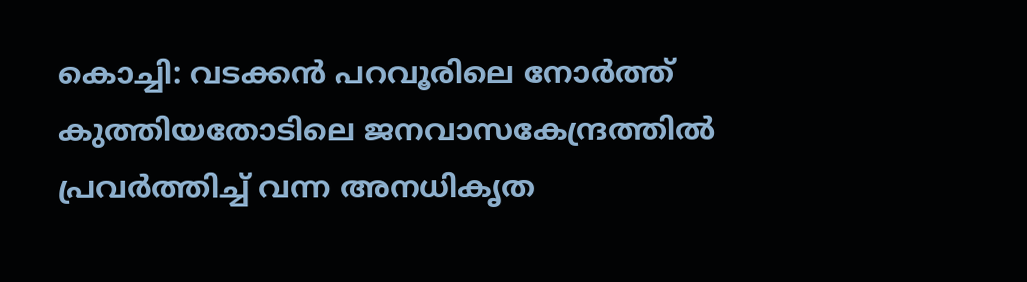കൊച്ചി: വടക്കന്‍ പറവൂരിലെ നോര്‍ത്ത് കുത്തിയതോടിലെ ജനവാസകേന്ദ്രത്തില്‍ പ്രവര്‍ത്തിച്ച് വന്ന അനധികൃത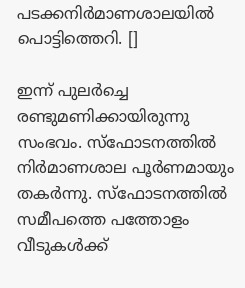പടക്കനിര്‍മാണശാലയില്‍ പൊട്ടിത്തെറി. []

ഇന്ന് പുലര്‍ച്ചെ രണ്ടുമണിക്കായിരുന്നു സംഭവം. സ്‌ഫോടനത്തില്‍ നിര്‍മാണശാല പൂര്‍ണമായും തകര്‍ന്നു. സ്‌ഫോടനത്തില്‍ സമീപത്തെ പത്തോളം വീടുകള്‍ക്ക്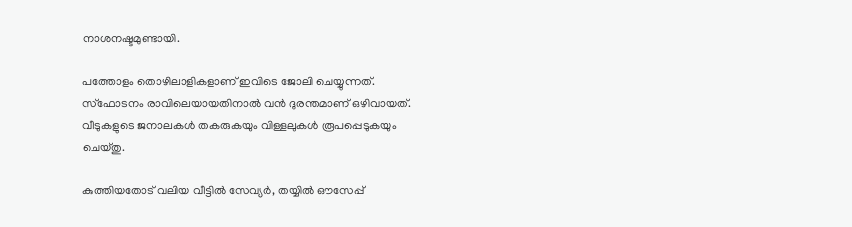നാശനഷ്ടമുണ്ടായി.

പത്തോളം തൊഴിലാളികളാണ് ഇവിടെ ജോലി ചെയ്യുന്നത്. സ്‌ഫോടനം രാവിലെയായതിനാല്‍ വന്‍ ദുരന്തമാണ് ഒഴിവായത്. വീടുകളുടെ ജനാലകള്‍ തകരുകയും വിള്ളലുകള്‍ രൂപപ്പെടുകയും ചെയ്തു.

കുത്തിയതോട് വലിയ വീട്ടില്‍ സേവ്യര്‍, തയ്യില്‍ ഔസേപ്പ്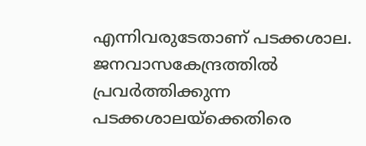എന്നിവരുടേതാണ് പടക്കശാല. ജനവാസകേന്ദ്രത്തില്‍ പ്രവര്‍ത്തിക്കുന്ന പടക്കശാലയ്‌ക്കെതിരെ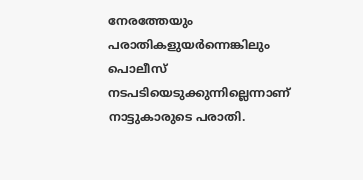നേരത്തേയും പരാതികളുയര്‍ന്നെങ്കിലും പൊലീസ് നടപടിയെടുക്കുന്നില്ലെന്നാണ് നാട്ടുകാരുടെ പരാതി.